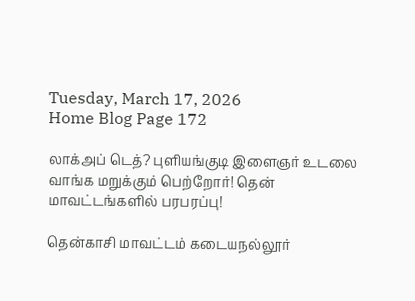Tuesday, March 17, 2026
Home Blog Page 172

லாக்அப் டெத்? புளியங்குடி இளைஞர் உடலை வாங்க மறுக்கும் பெற்றோர்! தென் மாவட்டங்களில் பரபரப்பு!

தென்காசி மாவட்டம் கடையநல்லூர்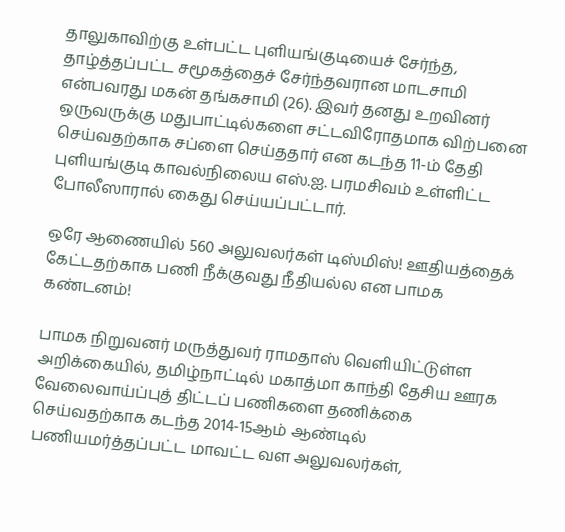தாலுகாவிற்கு உள்பட்ட புளியங்குடியைச் சேர்ந்த, தாழ்த்தப்பட்ட சமூகத்தைச் சேர்ந்தவரான மாடசாமி என்பவரது மகன் தங்கசாமி (26). இவர் தனது உறவினர் ஒருவருக்கு மதுபாட்டில்களை சட்டவிரோதமாக விற்பனை செய்வதற்காக சப்ளை செய்ததார் என கடந்த 11-ம் தேதி புளியங்குடி காவல்நிலைய எஸ்.ஐ. பரமசிவம் உள்ளிட்ட போலீஸாரால் கைது செய்யப்பட்டார்.

ஒரே ஆணையில் 560 அலுவலர்கள் டிஸ்மிஸ்! ஊதியத்தைக் கேட்டதற்காக பணி நீக்குவது நீதியல்ல என பாமக கண்டனம்!

பாமக நிறுவனர் மருத்துவர் ராமதாஸ் வெளியிட்டுள்ள அறிக்கையில், தமிழ்நாட்டில் மகாத்மா காந்தி தேசிய ஊரக வேலைவாய்ப்புத் திட்டப் பணிகளை தணிக்கை செய்வதற்காக கடந்த 2014-15ஆம் ஆண்டில் பணியமர்த்தப்பட்ட மாவட்ட வள அலுவலர்கள்,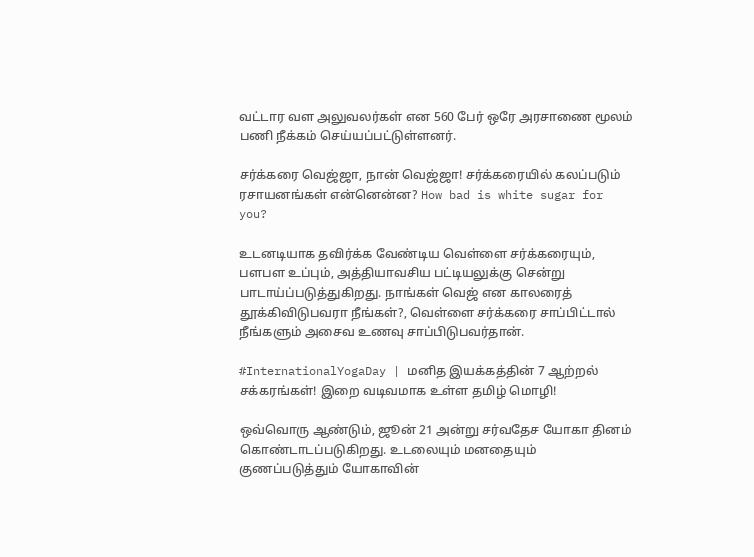வட்டார வள அலுவலர்கள் என 560 பேர் ஒரே அரசாணை மூலம் பணி நீக்கம் செய்யப்பட்டுள்ளனர்.

சர்க்கரை வெஜ்ஜா, நான் வெஜ்ஜா! சர்க்கரையில் கலப்படும் ரசாயனங்கள் என்னென்ன? How bad is white sugar for you?

உடனடியாக தவிர்க்க வேண்டிய வெள்ளை சர்க்கரையும், பளபள உப்பும், அத்தியாவசிய பட்டியலுக்கு சென்று பாடாய்ப்படுத்துகிறது. நாங்கள் வெஜ் என காலரைத் தூக்கிவிடுபவரா நீங்கள்?, வெள்ளை சர்க்கரை சாப்பிட்டால் நீங்களும் அசைவ உணவு சாப்பிடுபவர்தான்.

#InternationalYogaDay | மனித இயக்கத்தின் 7 ஆற்றல் சக்கரங்கள்! இறை வடிவமாக உள்ள தமிழ் மொழி!

ஒவ்வொரு ஆண்டும், ஜூன் 21 அன்று சர்வதேச யோகா தினம் கொண்டாடப்படுகிறது. உடலையும் மனதையும் குணப்படுத்தும் யோகாவின்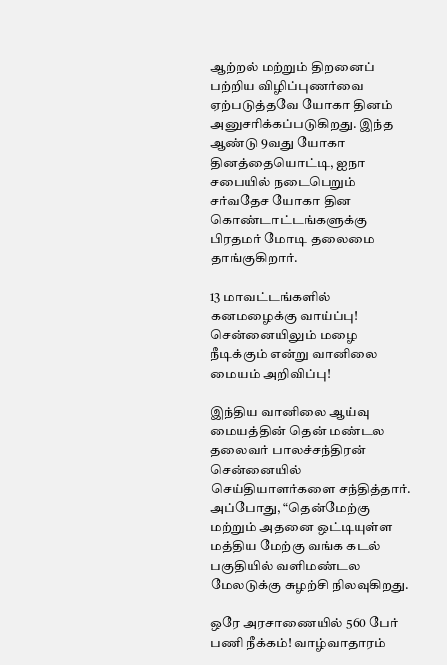ஆற்றல் மற்றும் திறனைப் பற்றிய விழிப்புணர்வை ஏற்படுத்தவே யோகா தினம் அனுசரிக்கப்படுகிறது. இந்த ஆண்டு 9வது யோகா தினத்தையொட்டி, ஐநா சபையில் நடைபெறும் சர்வதேச யோகா தின கொண்டாட்டங்களுக்கு பிரதமர் மோடி தலைமை தாங்குகிறார்.

13 மாவட்டங்களில் கனமழைக்கு வாய்ப்பு! சென்னையிலும் மழை நீடிக்கும் என்று வானிலை மையம் அறிவிப்பு!

இந்திய வானிலை ஆய்வு மையத்தின் தென் மண்டல தலைவர் பாலச்சந்திரன் சென்னையில் செய்தியாளர்களை சந்தித்தார். அப்போது, “தென்மேற்கு மற்றும் அதனை ஒட்டியுள்ள மத்திய மேற்கு வங்க கடல் பகுதியில் வளிமண்டல மேலடுக்கு சுழற்சி நிலவுகிறது.

ஒரே அரசாணையில் 560 பேர் பணி நீக்கம்! வாழ்வாதாரம்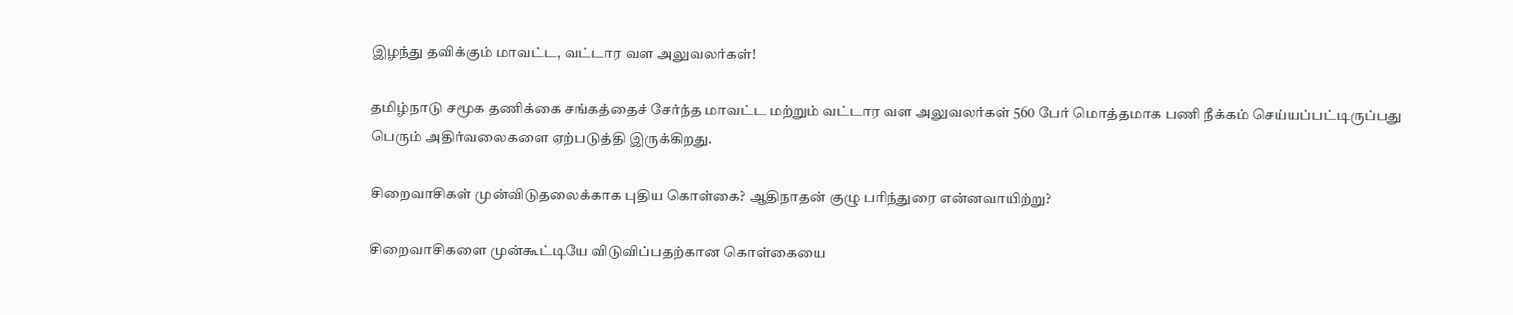இழந்து தவிக்கும் மாவட்ட, வட்டார வள அலுவலர்கள்!

தமிழ்நாடு சமூக தணிக்கை சங்கத்தைச் சேர்ந்த மாவட்ட மற்றும் வட்டார வள அலுவலர்கள் 560 பேர் மொத்தமாக பணி நீக்கம் செய்யப்பட்டிருப்பது பெரும் அதிர்வலைகளை ஏற்படுத்தி இருக்கிறது.

சிறைவாசிகள் முன்விடுதலைக்காக புதிய கொள்கை? ஆதிநாதன் குழு பரிந்துரை என்னவாயிற்று?

சிறைவாசிகளை முன்கூட்டியே விடுவிப்பதற்கான கொள்கையை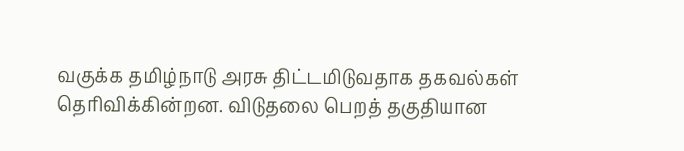வகுக்க தமிழ்நாடு அரசு திட்டமிடுவதாக தகவல்கள் தெரிவிக்கின்றன. விடுதலை பெறத் தகுதியான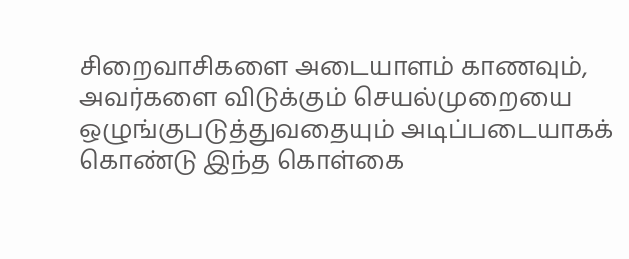சிறைவாசிகளை அடையாளம் காணவும், அவர்களை விடுக்கும் செயல்முறையை ஒழுங்குபடுத்துவதையும் அடிப்படையாகக் கொண்டு இந்த கொள்கை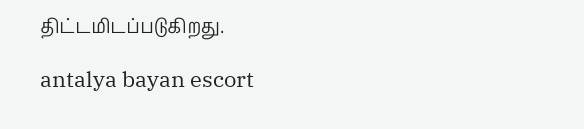திட்டமிடப்படுகிறது.

antalya bayan escort